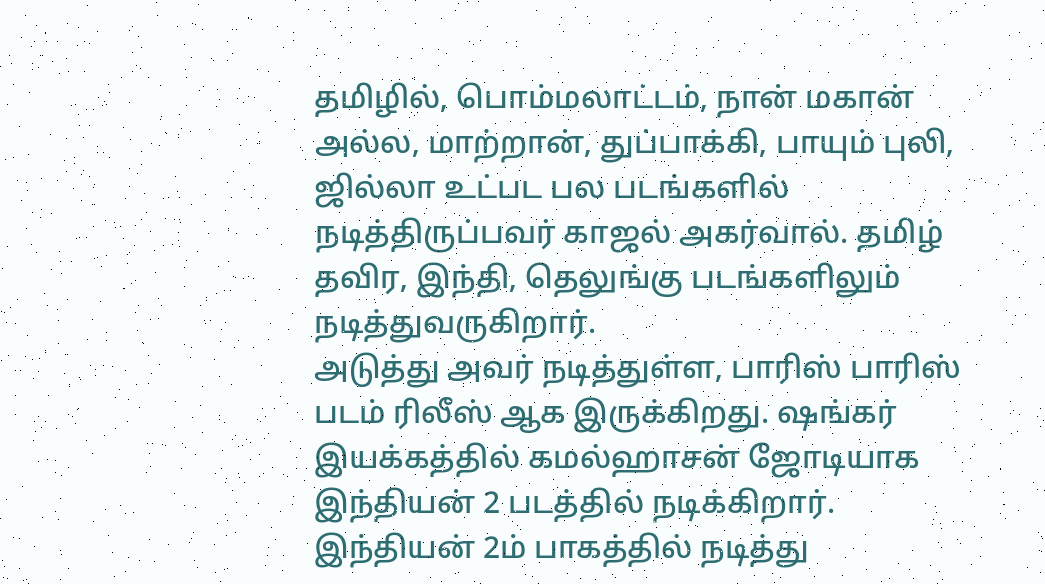தமிழில், பொம்மலாட்டம், நான் மகான் அல்ல, மாற்றான், துப்பாக்கி, பாயும் புலி, ஜில்லா உட்பட பல படங்களில் நடித்திருப்பவர் காஜல் அகர்வால். தமிழ் தவிர, இந்தி, தெலுங்கு படங்களிலும் நடித்துவருகிறார்.
அடுத்து அவர் நடித்துள்ள, பாரிஸ் பாரிஸ் படம் ரிலீஸ் ஆக இருக்கிறது. ஷங்கர் இயக்கத்தில் கமல்ஹாசன் ஜோடியாக இந்தியன் 2 படத்தில் நடிக்கிறார்.
இந்தியன் 2ம் பாகத்தில் நடித்து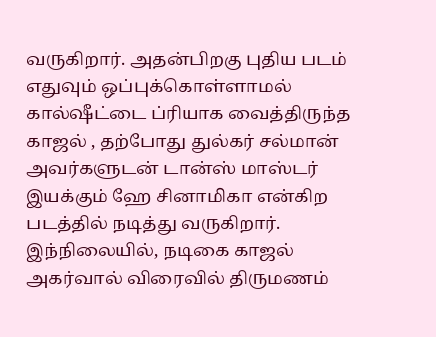வருகிறார். அதன்பிறகு புதிய படம் எதுவும் ஒப்புக்கொள்ளாமல் கால்ஷீட்டை ப்ரியாக வைத்திருந்த காஜல் , தற்போது துல்கர் சல்மான் அவர்களுடன் டான்ஸ் மாஸ்டர் இயக்கும் ஹே சினாமிகா என்கிற படத்தில் நடித்து வருகிறார்.
இந்நிலையில், நடிகை காஜல் அகர்வால் விரைவில் திருமணம்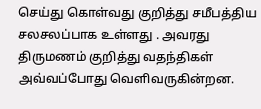செய்து கொள்வது குறித்து சமீபத்திய சலசலப்பாக உள்ளது . அவரது திருமணம் குறித்து வதந்திகள் அவ்வப்போது வெளிவருகின்றன.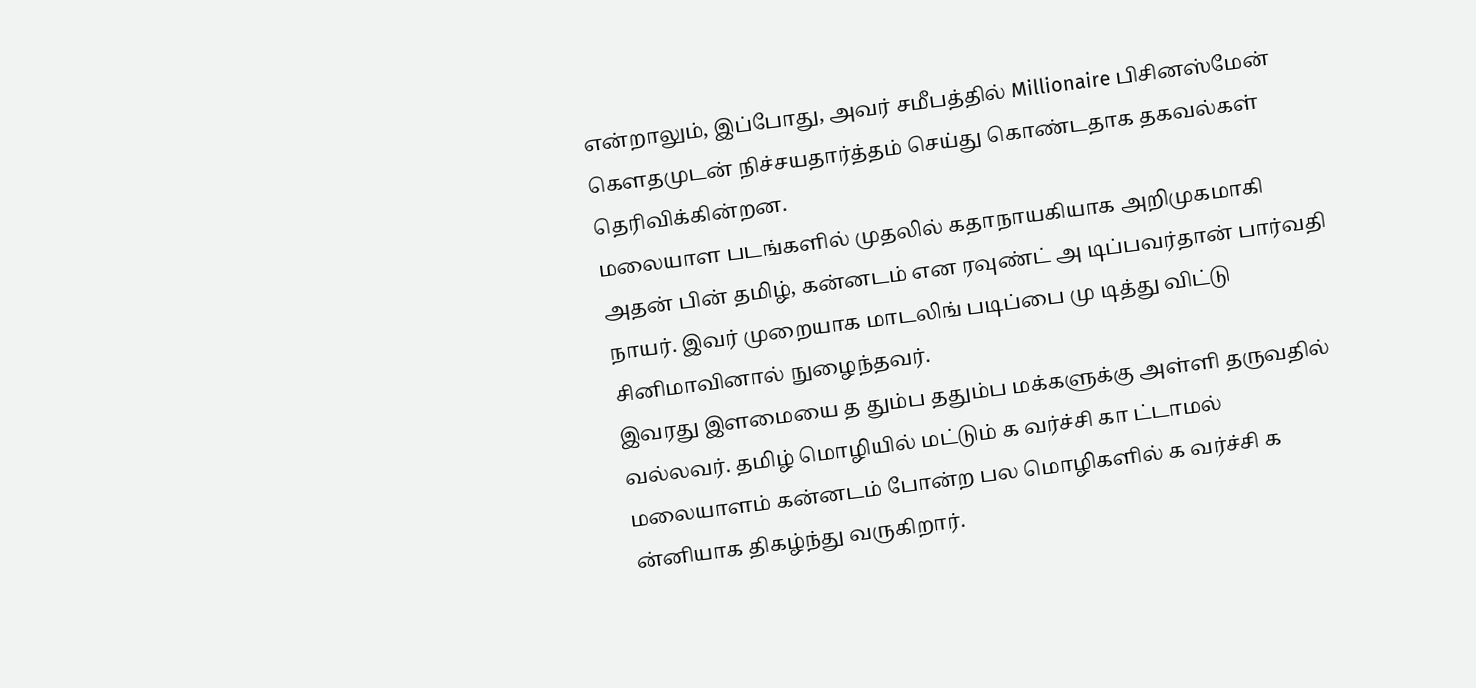என்றாலும், இப்போது, அவர் சமீபத்தில் Millionaire பிசினஸ்மேன் கௌதமுடன் நிச்சயதார்த்தம் செய்து கொண்டதாக தகவல்கள் தெரிவிக்கின்றன.
மலையாள படங்களில் முதலில் கதாநாயகியாக அறிமுகமாகி அதன் பின் தமிழ், கன்னடம் என ரவுண்ட் அ டிப்பவர்தான் பார்வதி நாயர். இவர் முறையாக மாடலிங் படிப்பை மு டித்து விட்டு சினிமாவினால் நுழைந்தவர்.
இவரது இளமையை த தும்ப ததும்ப மக்களுக்கு அள்ளி தருவதில் வல்லவர். தமிழ் மொழியில் மட்டும் க வர்ச்சி கா ட்டாமல் மலையாளம் கன்னடம் போன்ற பல மொழிகளில் க வர்ச்சி க ன்னியாக திகழ்ந்து வருகிறார்.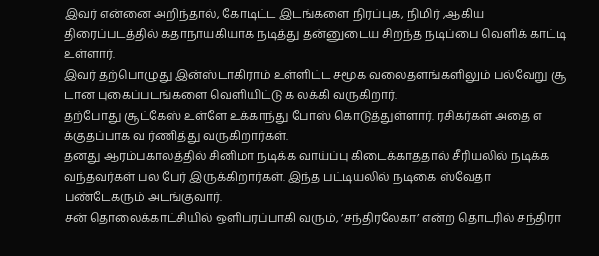இவர் என்னை அறிந்தால், கோடிட்ட இடங்களை நிரப்புக, நிமிர் ,ஆகிய திரைப்படத்தில் கதாநாயகியாக நடித்து தன்னுடைய சிறந்த நடிப்பை வெளிக் காட்டி உள்ளார்.
இவர் தற்பொழுது இன்ஸ்டாகிராம் உள்ளிட்ட சமூக வலைதளங்களிலும் பல்வேறு சூ டான புகைப்படங்களை வெளியிட்டு க லக்கி வருகிறார்.
தற்போது சூட்கேஸ் உள்ளே உக்காந்து போஸ் கொடுத்துள்ளார். ரசிகர்கள் அதை எ க்குதப்பாக வ ர்ணித்து வருகிறார்கள்.
தனது ஆரம்பகாலத்தில் சினிமா நடிக்க வாய்ப்பு கிடைக்காததால் சீரியலில் நடிக்க வந்தவர்கள் பல பேர் இருக்கிறார்கள். இந்த பட்டியலில் நடிகை ஸ்வேதா பண்டேகரும் அடங்குவார்.
சன் தொலைக்காட்சியில் ஒளிபரப்பாகி வரும், ’சந்திரலேகா’ என்ற தொடரில் சந்திரா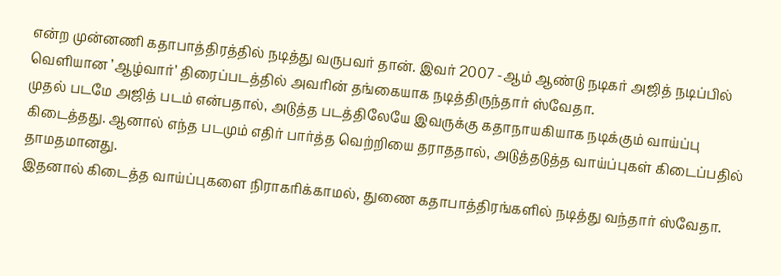என்ற முன்னணி கதாபாத்திரத்தில் நடித்து வருபவர் தான். இவர் 2007 -ஆம் ஆண்டு நடிகர் அஜித் நடிப்பில் வெளியான ’ஆழ்வார்’ திரைப்படத்தில் அவரின் தங்கையாக நடித்திருந்தார் ஸ்வேதா.
முதல் படமே அஜித் படம் என்பதால், அடுத்த படத்திலேயே இவருக்கு கதாநாயகியாக நடிக்கும் வாய்ப்பு கிடைத்தது. ஆனால் எந்த படமும் எதிர் பார்த்த வெற்றியை தராததால், அடுத்தடுத்த வாய்ப்புகள் கிடைப்பதில் தாமதமானது.
இதனால் கிடைத்த வாய்ப்புகளை நிராகரிக்காமல், துணை கதாபாத்திரங்களில் நடித்து வந்தார் ஸ்வேதா.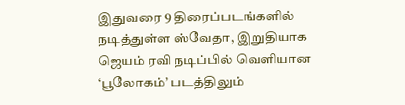இதுவரை 9 திரைப்படங்களில் நடித்துள்ள ஸ்வேதா, இறுதியாக ஜெயம் ரவி நடிப்பில் வெளியான ‘பூலோகம்’ படத்திலும்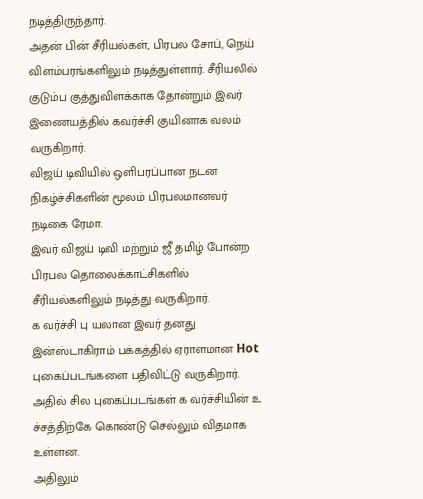நடித்திருந்தார்.
அதன் பின் சீரியல்கள், பிரபல சோப், நெய் விளம்பரங்களிலும் நடித்துள்ளார். சீரியலில் குடும்ப குத்துவிளக்காக தோன்றும் இவர் இணையத்தில் கவர்ச்சி குயினாக வலம் வருகிறார்.
விஜய் டிவியில் ஒளிபரப்பான நடன நிகழ்ச்சிகளின் மூலம் பிரபலமானவர் நடிகை ரேமா.
இவர் விஜய் டிவி மற்றும் ஜீ தமிழ் போன்ற பிரபல தொலைக்காட்சிகளில் சீரியல்களிலும் நடித்து வருகிறார்.
க வர்ச்சி பு யலான இவர் தனது இன்ஸ்டாகிராம் பக்கத்தில் ஏராளமான Hot புகைப்படங்களை பதிவிட்டு வருகிறார்.
அதில் சில புகைப்படங்கள் க வர்ச்சியின் உ ச்சத்திற்கே கொண்டு செல்லும் விதமாக உள்ளன.
அதிலும்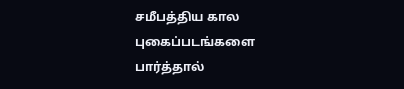சமீபத்திய கால புகைப்படங்களை பார்த்தால்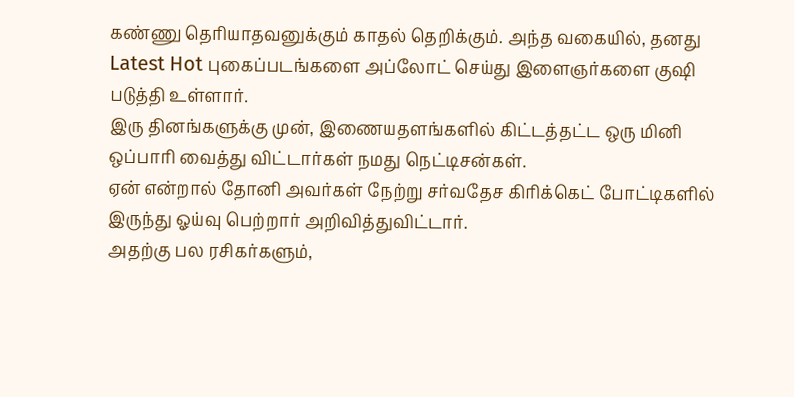கண்ணு தெரியாதவனுக்கும் காதல் தெறிக்கும். அந்த வகையில், தனது Latest Hot புகைப்படங்களை அப்லோட் செய்து இளைஞர்களை குஷி படுத்தி உள்ளார்.
இரு தினங்களுக்கு முன், இணையதளங்களில் கிட்டத்தட்ட ஒரு மினி ஒப்பாரி வைத்து விட்டார்கள் நமது நெட்டிசன்கள்.
ஏன் என்றால் தோனி அவர்கள் நேற்று சர்வதேச கிரிக்கெட் போட்டிகளில் இருந்து ஓய்வு பெற்றார் அறிவித்துவிட்டார்.
அதற்கு பல ரசிகர்களும்,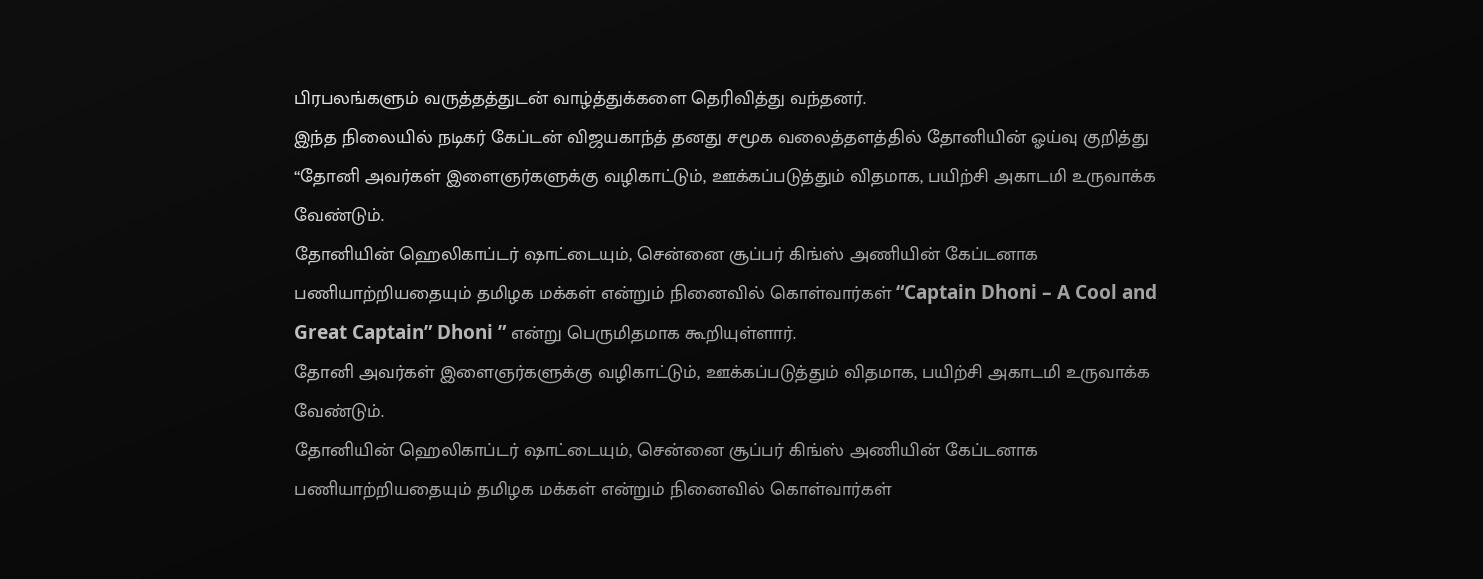பிரபலங்களும் வருத்தத்துடன் வாழ்த்துக்களை தெரிவித்து வந்தனர்.
இந்த நிலையில் நடிகர் கேப்டன் விஜயகாந்த் தனது சமூக வலைத்தளத்தில் தோனியின் ஓய்வு குறித்து “தோனி அவர்கள் இளைஞர்களுக்கு வழிகாட்டும், ஊக்கப்படுத்தும் விதமாக, பயிற்சி அகாடமி உருவாக்க வேண்டும்.
தோனியின் ஹெலிகாப்டர் ஷாட்டையும், சென்னை சூப்பர் கிங்ஸ் அணியின் கேப்டனாக பணியாற்றியதையும் தமிழக மக்கள் என்றும் நினைவில் கொள்வார்கள் “Captain Dhoni – A Cool and Great Captain” Dhoni ” என்று பெருமிதமாக கூறியுள்ளார்.
தோனி அவர்கள் இளைஞர்களுக்கு வழிகாட்டும், ஊக்கப்படுத்தும் விதமாக, பயிற்சி அகாடமி உருவாக்க வேண்டும்.
தோனியின் ஹெலிகாப்டர் ஷாட்டையும், சென்னை சூப்பர் கிங்ஸ் அணியின் கேப்டனாக பணியாற்றியதையும் தமிழக மக்கள் என்றும் நினைவில் கொள்வார்கள்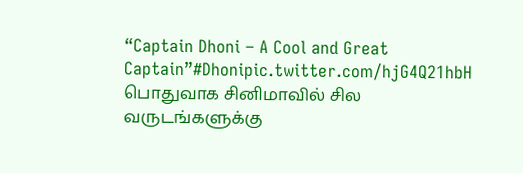“Captain Dhoni – A Cool and Great Captain”#Dhonipic.twitter.com/hjG4Q21hbH
பொதுவாக சினிமாவில் சில வருடங்களுக்கு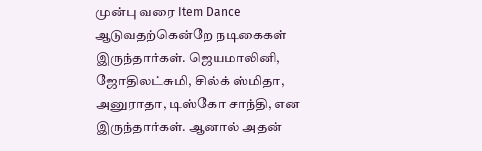முன்பு வரை Item Dance ஆடுவதற்கென்றே நடிகைகள் இருந்தார்கள். ஜெயமாலினி, ஜோதிலட்சுமி, சில்க் ஸ்மிதா, அனுராதா, டிஸ்கோ சாந்தி, என இருந்தார்கள். ஆனால் அதன்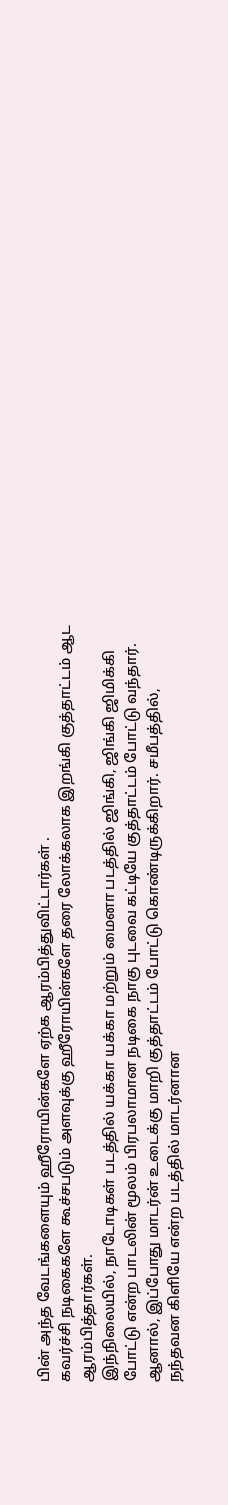பின் அந்த வேடங்களையும் ஹீரோயின்களே ஏற்க ஆரம்பித்துவிட்டார்கள் .
கவர்ச்சி நடிகைகளே கூச்சபடும் அளவுக்கு ஹீரோயின்களே தரை லோக்கலாக இறங்கி குத்தாட்டம் ஆட ஆரம்பித்தார்கள்.
இந்நிலையில், நாடோடிகள் படத்தில் யக்கா யக்கா மற்றும் மைனா படத்தில் ஜிங்கி, ஜிங்கி ஜிமிக்கி போட்டு என்ற பாடலின் மூலம் பிரபலாமான நடிகை நாகு புடவை கட்டியே குத்தாட்டம் போட்டு வந்தார்.
ஆனால், இப்போது மாடர்ன் உடைக்கு மாறி குத்தாட்டம் போட்டு கொண்டிருக்கிறார். சமீபத்தில், நந்தவன கிளியே என்ற படத்தில் மாடர்னான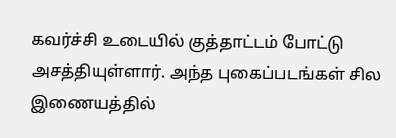கவர்ச்சி உடையில் குத்தாட்டம் போட்டு அசத்தியுள்ளார். அந்த புகைப்படங்கள் சில இணையத்தில்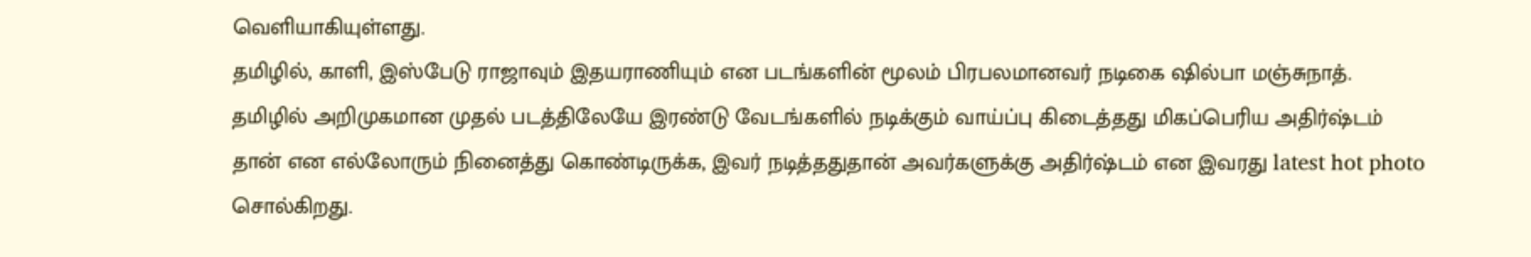வெளியாகியுள்ளது.
தமிழில், காளி, இஸ்பேடு ராஜாவும் இதயராணியும் என படங்களின் மூலம் பிரபலமானவர் நடிகை ஷில்பா மஞ்சுநாத்.
தமிழில் அறிமுகமான முதல் படத்திலேயே இரண்டு வேடங்களில் நடிக்கும் வாய்ப்பு கிடைத்தது மிகப்பெரிய அதிர்ஷ்டம் தான் என எல்லோரும் நினைத்து கொண்டிருக்க, இவர் நடித்ததுதான் அவர்களுக்கு அதிர்ஷ்டம் என இவரது latest hot photo சொல்கிறது.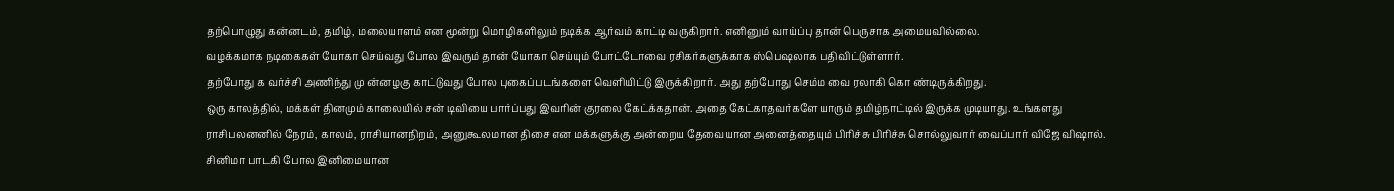தற்பொழுது கன்னடம், தமிழ், மலையாளம் என மூன்று மொழிகளிலும் நடிக்க ஆர்வம் காட்டி வருகிறார். எனினும் வாய்ப்பு தான் பெருசாக அமையவில்லை.
வழக்கமாக நடிகைகள் யோகா செய்வது போல இவரும் தான் யோகா செய்யும் போட்டோவை ரசிகர்களுக்காக ஸ்பெஷலாக பதிவிட்டுள்ளார்.
தற்போது க வர்ச்சி அணிந்து மு ன்னழகு காட்டுவது போல புகைப்படங்களை வெளியிட்டு இருக்கிறார். அது தற்போது செம்ம வை ரலாகி கொ ண்டிருக்கிறது.
ஒரு காலத்தில், மக்கள் தினமும் காலையில் சன் டிவியை பார்ப்பது இவரின் குரலை கேட்க்கதான். அதை கேட்காதவர்களே யாரும் தமிழ்நாட்டில் இருக்க முடியாது. உங்களது ராசிபலனனில் நேரம், காலம், ராசியானநிறம், அனுகூலமான திசை என மக்களுக்கு அன்றைய தேவையான அனைத்தையும் பிரிச்சு பிரிச்சு சொல்லுவார் வைப்பார் விஜே விஷால். சினிமா பாடகி போல இனிமையான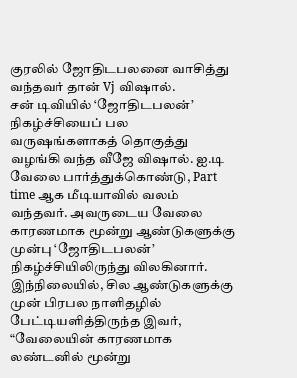குரலில் ஜோதிடபலனை வாசித்து வந்தவர் தான் Vj விஷால்.
சன் டிவியில் ‘ஜோதிடபலன்’ நிகழ்ச்சியைப் பல வருஷங்களாகத் தொகுத்து வழங்கி வந்த வீஜே விஷால். ஐ.டி வேலை பார்த்துக்கொண்டு, Part time ஆக மீடியாவில் வலம் வந்தவர். அவருடைய வேலை காரணமாக மூன்று ஆண்டுகளுக்கு முன்பு ‘ஜோதிடபலன்’ நிகழ்ச்சியிலிருந்து விலகினார்.
இந்நிலையில், சில ஆண்டுகளுக்கு முன் பிரபல நாளிதழில் பேட்டியளித்திருந்த இவர், “வேலையின் காரணமாக லண்டனில் மூன்று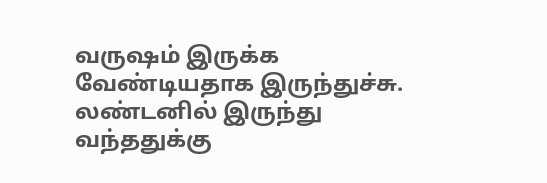வருஷம் இருக்க வேண்டியதாக இருந்துச்சு. லண்டனில் இருந்து வந்ததுக்கு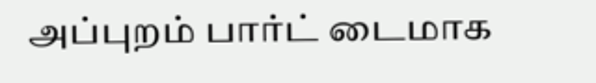அப்புறம் பார்ட் டைமாக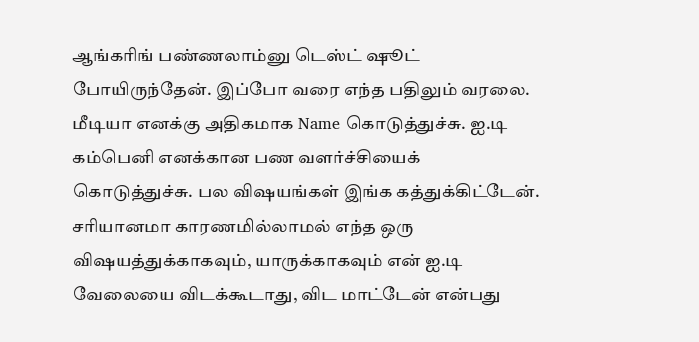ஆங்கரிங் பண்ணலாம்னு டெஸ்ட் ஷூட் போயிருந்தேன். இப்போ வரை எந்த பதிலும் வரலை. மீடியா எனக்கு அதிகமாக Name கொடுத்துச்சு. ஐ.டி கம்பெனி எனக்கான பண வளர்ச்சியைக் கொடுத்துச்சு. பல விஷயங்கள் இங்க கத்துக்கிட்டேன்.
சரியானமா காரணமில்லாமல் எந்த ஒரு விஷயத்துக்காகவும், யாருக்காகவும் என் ஐ.டி வேலையை விடக்கூடாது, விட மாட்டேன் என்பது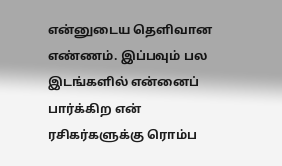என்னுடைய தெளிவான எண்ணம். இப்பவும் பல இடங்களில் என்னைப் பார்க்கிற என் ரசிகர்களுக்கு ரொம்ப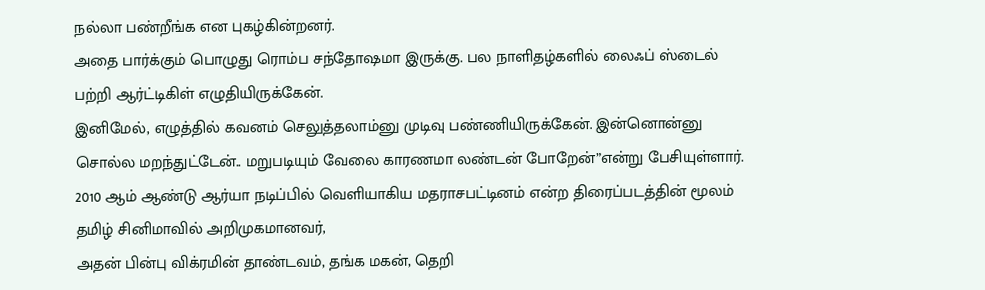நல்லா பண்றீங்க என புகழ்கின்றனர்.
அதை பார்க்கும் பொழுது ரொம்ப சந்தோஷமா இருக்கு. பல நாளிதழ்களில் லைஃப் ஸ்டைல் பற்றி ஆர்ட்டிகிள் எழுதியிருக்கேன்.
இனிமேல், எழுத்தில் கவனம் செலுத்தலாம்னு முடிவு பண்ணியிருக்கேன். இன்னொன்னு சொல்ல மறந்துட்டேன்.. மறுபடியும் வேலை காரணமா லண்டன் போறேன்”என்று பேசியுள்ளார்.
2010 ஆம் ஆண்டு ஆர்யா நடிப்பில் வெளியாகிய மதராசபட்டினம் என்ற திரைப்படத்தின் மூலம் தமிழ் சினிமாவில் அறிமுகமானவர்,
அதன் பின்பு விக்ரமின் தாண்டவம், தங்க மகன், தெறி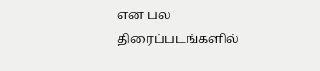என பல திரைப்படங்களில்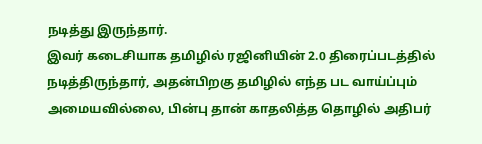நடித்து இருந்தார்.
இவர் கடைசியாக தமிழில் ரஜினியின் 2.0 திரைப்படத்தில் நடித்திருந்தார், அதன்பிறகு தமிழில் எந்த பட வாய்ப்பும் அமையவில்லை, பின்பு தான் காதலித்த தொழில் அதிபர்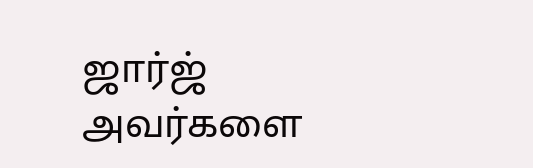ஜார்ஜ் அவர்களை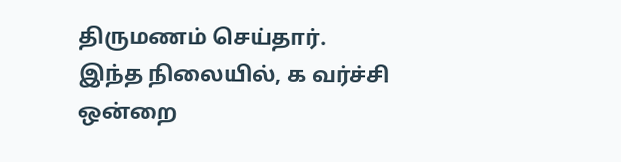திருமணம் செய்தார்.
இந்த நிலையில், க வர்ச்சி ஒன்றை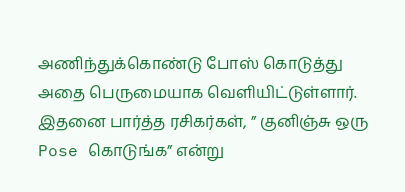அணிந்துக்கொண்டு போஸ் கொடுத்து அதை பெருமையாக வெளியிட்டுள்ளார்.
இதனை பார்த்த ரசிகர்கள், ” குனிஞ்சு ஒரு Pose கொடுங்க” என்று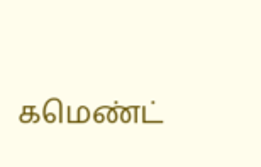கமெண்ட்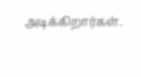அடிக்கிறார்கள்.